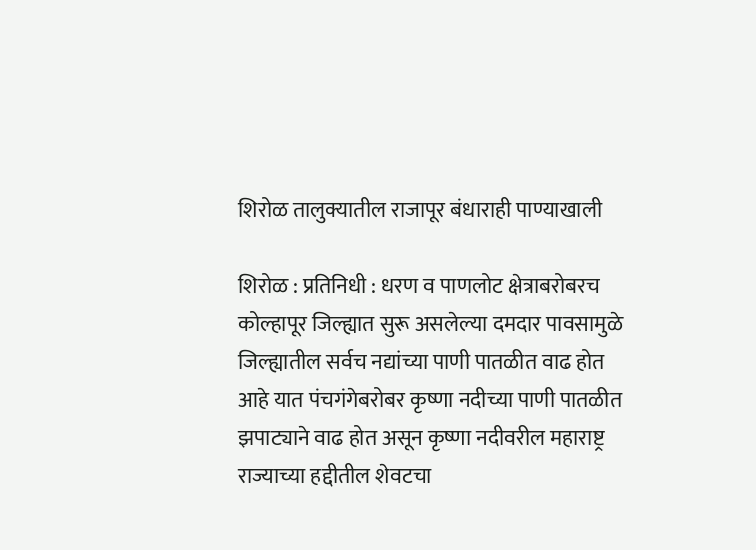शिरोळ तालुक्यातील राजापूर बंधाराही पाण्याखाली

शिरोळ : प्रतिनिधी : धरण व पाणलोट क्षेत्राबरोबरच कोल्हापूर जिल्ह्यात सुरू असलेल्या दमदार पावसामुळे जिल्ह्यातील सर्वच नद्यांच्या पाणी पातळीत वाढ होत आहे यात पंचगंगेबरोबर कृष्णा नदीच्या पाणी पातळीत झपाट्याने वाढ होत असून कृष्णा नदीवरील महाराष्ट्र राज्याच्या हद्दीतील शेवटचा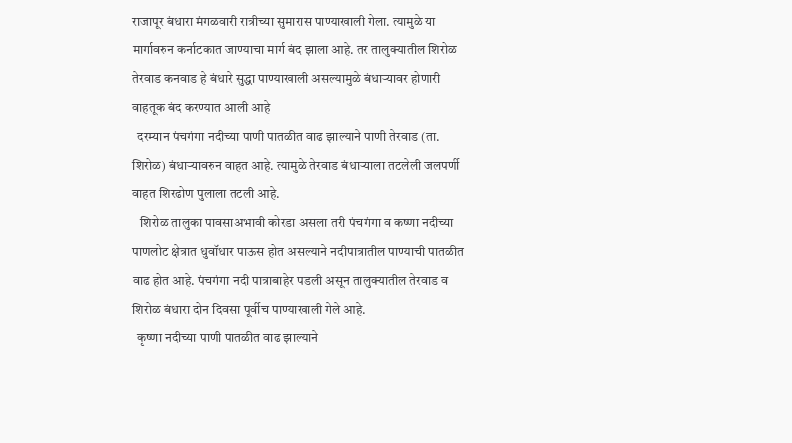राजापूर बंधारा मंगळवारी रात्रीच्या सुमारास पाण्याखाली गेला. त्यामुळे या मार्गावरुन कर्नाटकात जाण्याचा मार्ग बंद झाला आहे. तर तालुक्यातील शिरोळ तेरवाड कनवाड हे बंधारे सुद्धा पाण्याखाली असल्यामुळे बंधार्‍यावर होणारी वाहतूक बंद करण्यात आली आहे
  दरम्यान पंचगंगा नदीच्या पाणी पातळीत वाढ झाल्याने पाणी तेरवाड (ता. शिरोळ) बंधाऱ्यावरुन वाहत आहे. त्यामुळे तेरवाड बंधाऱ्याला तटलेली जलपर्णी वाहत शिरढोण पुलाला तटली आहे.
   शिरोळ तालुका पावसाअभावी कोरडा असला तरी पंचगंगा व कष्णा नदीच्या पाणलोट क्षेत्रात धुवॉधार पाऊस होत असल्याने नदीपात्रातील पाण्याची पातळीत वाढ होत आहे. पंचगंगा नदी पात्राबाहेर पडली असून तालुक्यातील तेरवाड व शिरोळ बंधारा दोन दिवसा पूर्वीच पाण्याखाली गेले आहे.
  कृष्णा नदीच्या पाणी पातळीत वाढ झाल्याने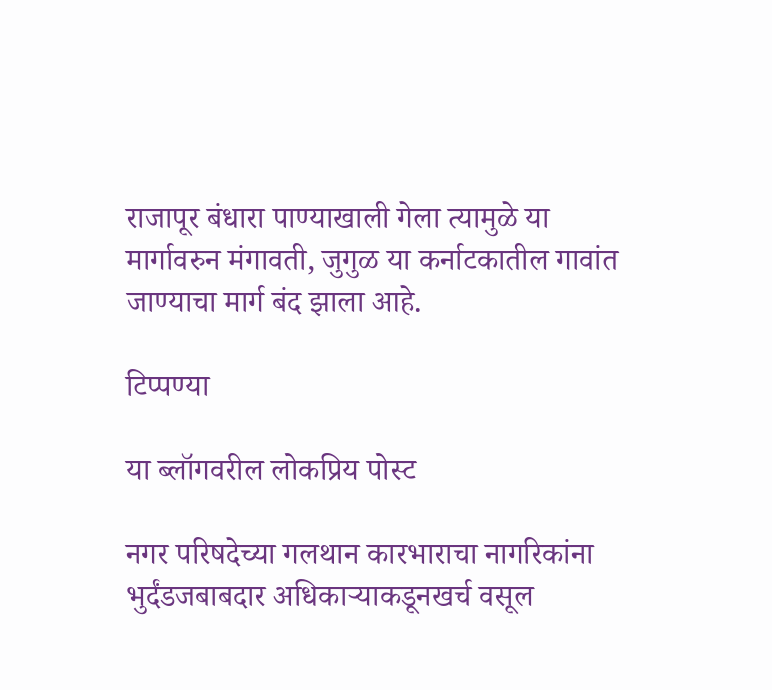राजापूर बंधारा पाण्याखाली गेला त्यामुळे या मार्गावरुन मंगावती, जुगुळ या कर्नाटकातील गावांत जाण्याचा मार्ग बंद झाला आहे.

टिप्पण्या

या ब्लॉगवरील लोकप्रिय पोस्ट

नगर परिषदेच्या गलथान कारभाराचा नागरिकांना भुर्दंडजबाबदार अधिकाऱ्याकडूनखर्च वसूल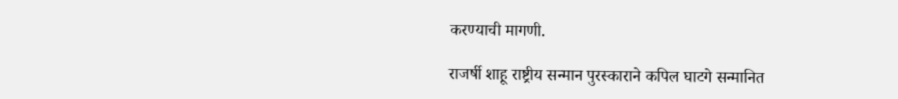करण्याची मागणी.

राजर्षी शाहू राष्ट्रीय सन्मान पुरस्काराने कपिल घाटगे सन्मानित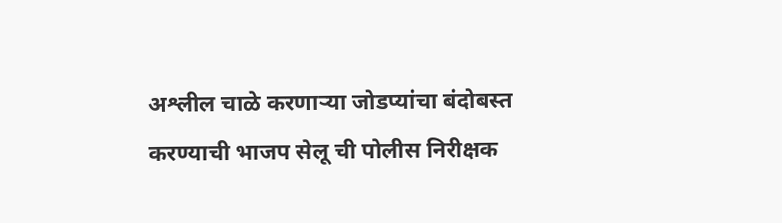अश्लील चाळे करणार्‍या जोडप्यांचा बंदोबस्त करण्याची भाजप सेलू ची पोलीस निरीक्षक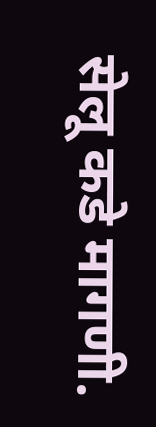सेलू कडे मागणी.